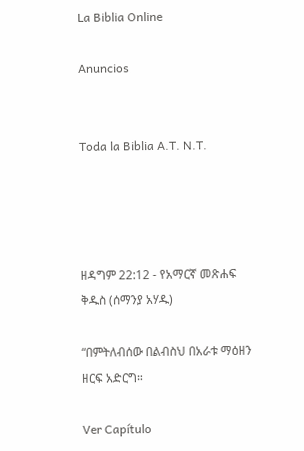La Biblia Online

Anuncios


Toda la Biblia A.T. N.T.




ዘዳግም 22:12 - የአማርኛ መጽሐፍ ቅዱስ (ሰማንያ አሃዱ)

“በምትለብሰው በልብስህ በአራቱ ማዕዘን ዘርፍ አድርግ።

Ver Capítulo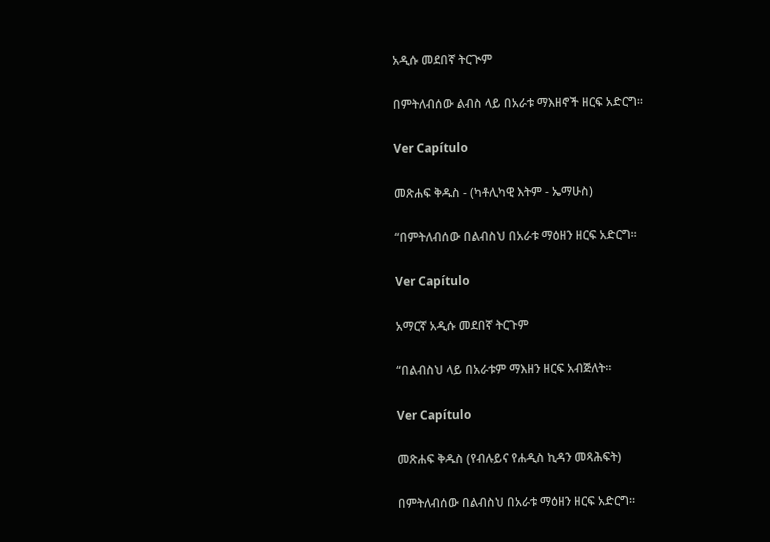አዲሱ መደበኛ ትርጒም

በምትለብሰው ልብስ ላይ በአራቱ ማእዘኖች ዘርፍ አድርግ።

Ver Capítulo

መጽሐፍ ቅዱስ - (ካቶሊካዊ እትም - ኤማሁስ)

“በምትለብሰው በልብስህ በአራቱ ማዕዘን ዘርፍ አድርግ።

Ver Capítulo

አማርኛ አዲሱ መደበኛ ትርጉም

“በልብስህ ላይ በአራቱም ማእዘን ዘርፍ አብጅለት።

Ver Capítulo

መጽሐፍ ቅዱስ (የብሉይና የሐዲስ ኪዳን መጻሕፍት)

በምትለብሰው በልብስህ በአራቱ ማዕዘን ዘርፍ አድርግ።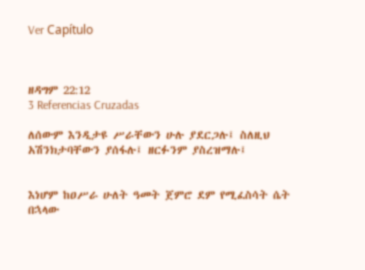Ver Capítulo



ዘዳግም 22:12
3 Referencias Cruzadas

ለሰውም እንዲታዩ ሥራቸውን ሁሉ ያደርጋሉ፤ ስለዚህ አሽንክታባቸውን ያሰፋሉ፤ ዘርፉንም ያስረዝማሉ፤


እነሆም ከዐሥራ ሁለት ዓመት ጀምሮ ደም የሚፈስሳት ሴት በኋላው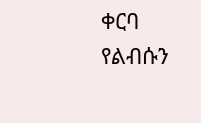ቀርባ የልብሱን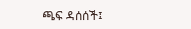ጫፍ ዳሰሰች፤